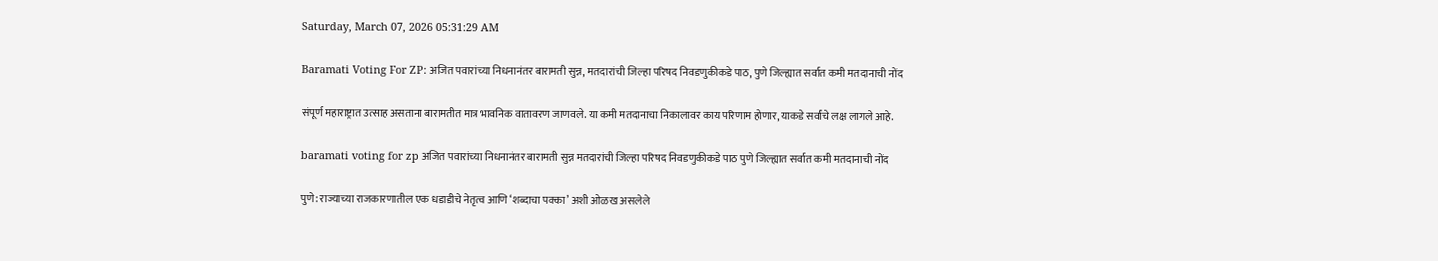Saturday, March 07, 2026 05:31:29 AM

Baramati Voting For ZP: अजित पवारांच्या निधनानंतर बारामती सुन्न, मतदारांची जिल्हा परिषद निवडणुकीकडे पाठ, पुणे जिल्ह्यात सर्वात कमी मतदानाची नोंद

संपूर्ण महाराष्ट्रात उत्साह असताना बारामतीत मात्र भावनिक वातावरण जाणवले. या कमी मतदानाचा निकालावर काय परिणाम होणार, याकडे सर्वांचे लक्ष लागले आहे.

baramati voting for zp अजित पवारांच्या निधनानंतर बारामती सुन्न मतदारांची जिल्हा परिषद निवडणुकीकडे पाठ पुणे जिल्ह्यात सर्वात कमी मतदानाची नोंद

पुणे: राज्याच्या राजकारणातील एक धडाडीचे नेतृत्व आणि ‘शब्दाचा पक्का’ अशी ओळख असलेले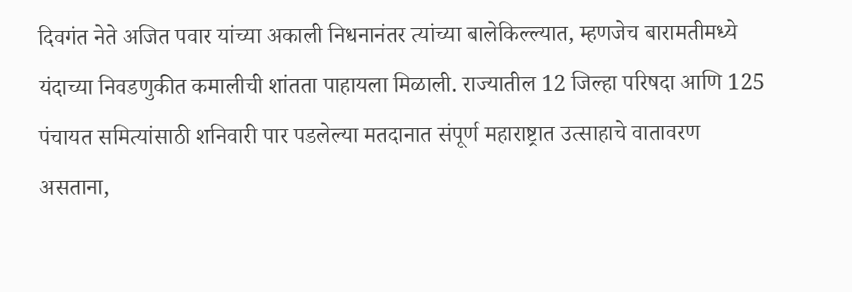दिवगंत नेते अजित पवार यांच्या अकाली निधनानंतर त्यांच्या बालेकिल्ल्यात, म्हणजेच बारामतीमध्ये यंदाच्या निवडणुकीत कमालीची शांतता पाहायला मिळाली. राज्यातील 12 जिल्हा परिषदा आणि 125 पंचायत समित्यांसाठी शनिवारी पार पडलेल्या मतदानात संपूर्ण महाराष्ट्रात उत्साहाचे वातावरण असताना,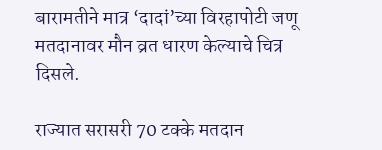बारामतीने मात्र ‘दादां’च्या विरहापोटी जणू मतदानावर मौन व्रत धारण केल्याचे चित्र दिसले.

राज्यात सरासरी 70 टक्के मतदान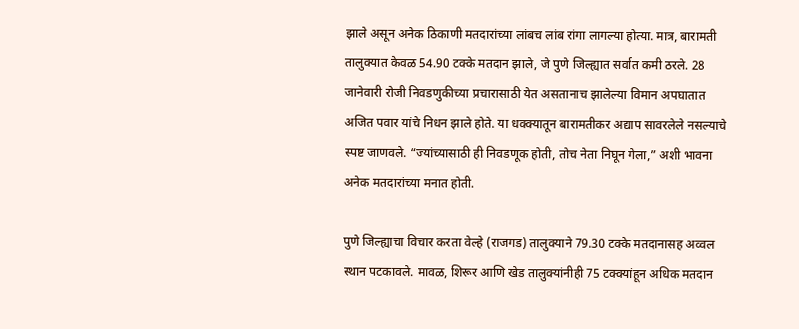झाले असून अनेक ठिकाणी मतदारांच्या लांबच लांब रांगा लागल्या होत्या. मात्र, बारामती तालुक्यात केवळ 54.90 टक्के मतदान झाले, जे पुणे जिल्ह्यात सर्वात कमी ठरले. 28 जानेवारी रोजी निवडणुकीच्या प्रचारासाठी येत असतानाच झालेल्या विमान अपघातात अजित पवार यांचे निधन झाले होते. या धक्क्यातून बारामतीकर अद्याप सावरलेले नसल्याचे स्पष्ट जाणवले. “ज्यांच्यासाठी ही निवडणूक होती, तोच नेता निघून गेला,” अशी भावना अनेक मतदारांच्या मनात होती.

पुणे जिल्ह्याचा विचार करता वेल्हे (राजगड) तालुक्याने 79.30 टक्के मतदानासह अव्वल स्थान पटकावले. मावळ, शिरूर आणि खेड तालुक्यांनीही 75 टक्क्यांहून अधिक मतदान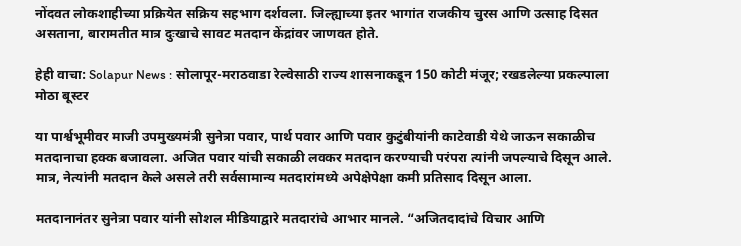नोंदवत लोकशाहीच्या प्रक्रियेत सक्रिय सहभाग दर्शवला. जिल्ह्याच्या इतर भागांत राजकीय चुरस आणि उत्साह दिसत असताना, बारामतीत मात्र दुःखाचे सावट मतदान केंद्रांवर जाणवत होते.

हेही वाचा: Solapur News : सोलापूर-मराठवाडा रेल्वेसाठी राज्य शासनाकडून 150 कोटी मंजूर; रखडलेल्या प्रकल्पाला मोठा बूस्टर

या पार्श्वभूमीवर माजी उपमुख्यमंत्री सुनेत्रा पवार, पार्थ पवार आणि पवार कुटुंबीयांनी काटेवाडी येथे जाऊन सकाळीच मतदानाचा हक्क बजावला. अजित पवार यांची सकाळी लवकर मतदान करण्याची परंपरा त्यांनी जपल्याचे दिसून आले. मात्र, नेत्यांनी मतदान केले असले तरी सर्वसामान्य मतदारांमध्ये अपेक्षेपेक्षा कमी प्रतिसाद दिसून आला.

मतदानानंतर सुनेत्रा पवार यांनी सोशल मीडियाद्वारे मतदारांचे आभार मानले. “अजितदादांचे विचार आणि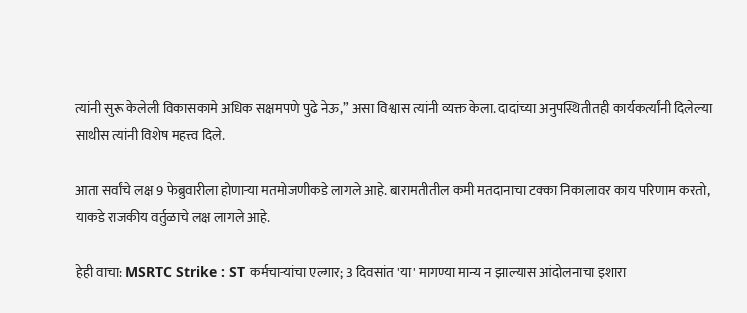त्यांनी सुरू केलेली विकासकामे अधिक सक्षमपणे पुढे नेऊ,” असा विश्वास त्यांनी व्यक्त केला. दादांच्या अनुपस्थितीतही कार्यकर्त्यांनी दिलेल्या साथीस त्यांनी विशेष महत्त्व दिले.

आता सर्वांचे लक्ष 9 फेब्रुवारीला होणाऱ्या मतमोजणीकडे लागले आहे. बारामतीतील कमी मतदानाचा टक्का निकालावर काय परिणाम करतो, याकडे राजकीय वर्तुळाचे लक्ष लागले आहे.

हेही वाचा: MSRTC Strike : ST कर्मचाऱ्यांचा एल्गार; 3 दिवसांत 'या' मागण्या मान्य न झाल्यास आंदोलनाचा इशारा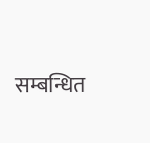सम्बन्धित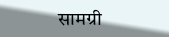सामग्री